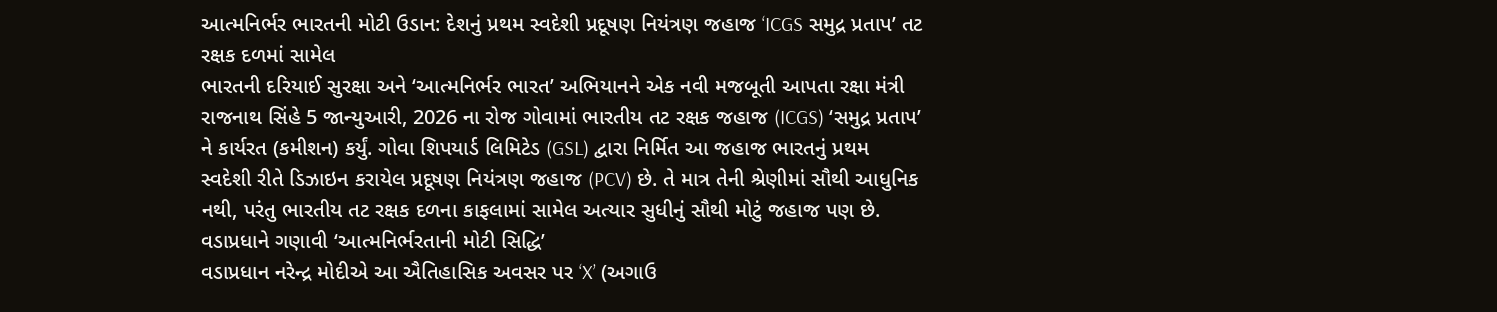આત્મનિર્ભર ભારતની મોટી ઉડાન: દેશનું પ્રથમ સ્વદેશી પ્રદૂષણ નિયંત્રણ જહાજ ‘ICGS સમુદ્ર પ્રતાપ’ તટ રક્ષક દળમાં સામેલ
ભારતની દરિયાઈ સુરક્ષા અને ‘આત્મનિર્ભર ભારત’ અભિયાનને એક નવી મજબૂતી આપતા રક્ષા મંત્રી રાજનાથ સિંહે 5 જાન્યુઆરી, 2026 ના રોજ ગોવામાં ભારતીય તટ રક્ષક જહાજ (ICGS) ‘સમુદ્ર પ્રતાપ’ ને કાર્યરત (કમીશન) કર્યું. ગોવા શિપયાર્ડ લિમિટેડ (GSL) દ્વારા નિર્મિત આ જહાજ ભારતનું પ્રથમ સ્વદેશી રીતે ડિઝાઇન કરાયેલ પ્રદૂષણ નિયંત્રણ જહાજ (PCV) છે. તે માત્ર તેની શ્રેણીમાં સૌથી આધુનિક નથી, પરંતુ ભારતીય તટ રક્ષક દળના કાફલામાં સામેલ અત્યાર સુધીનું સૌથી મોટું જહાજ પણ છે.
વડાપ્રધાને ગણાવી ‘આત્મનિર્ભરતાની મોટી સિદ્ધિ’
વડાપ્રધાન નરેન્દ્ર મોદીએ આ ઐતિહાસિક અવસર પર ‘X’ (અગાઉ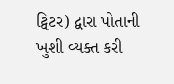ટ્વિટર) દ્વારા પોતાની ખુશી વ્યક્ત કરી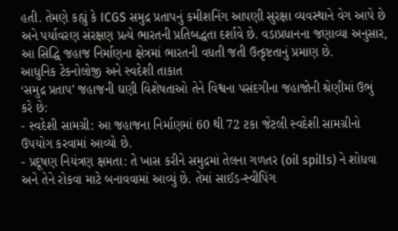હતી. તેમણે કહ્યું કે ICGS સમુદ્ર પ્રતાપનું કમીશનિંગ આપણી સુરક્ષા વ્યવસ્થાને વેગ આપે છે અને પર્યાવરણ સંરક્ષણ પ્રત્યે ભારતની પ્રતિબદ્ધતા દર્શાવે છે. વડાપ્રધાનના જણાવ્યા અનુસાર, આ સિદ્ધિ જહાજ નિર્માણના ક્ષેત્રમાં ભારતની વધતી જતી ઉત્કૃષ્ટતાનું પ્રમાણ છે.
આધુનિક ટેકનોલોજી અને સ્વદેશી તાકાત
‘સમુદ્ર પ્રતાપ’ જહાજની ઘણી વિશેષતાઓ તેને વિશ્વના પસંદગીના જહાજોની શ્રેણીમાં ઉભું કરે છે:
- સ્વદેશી સામગ્રી: આ જહાજના નિર્માણમાં 60 થી 72 ટકા જેટલી સ્વદેશી સામગ્રીનો ઉપયોગ કરવામાં આવ્યો છે.
- પ્રદૂષણ નિયંત્રણ ક્ષમતા: તે ખાસ કરીને સમુદ્રમાં તેલના ગળતર (oil spills) ને શોધવા અને તેને રોકવા માટે બનાવવામાં આવ્યું છે. તેમાં સાઈડ-સ્વીપિંગ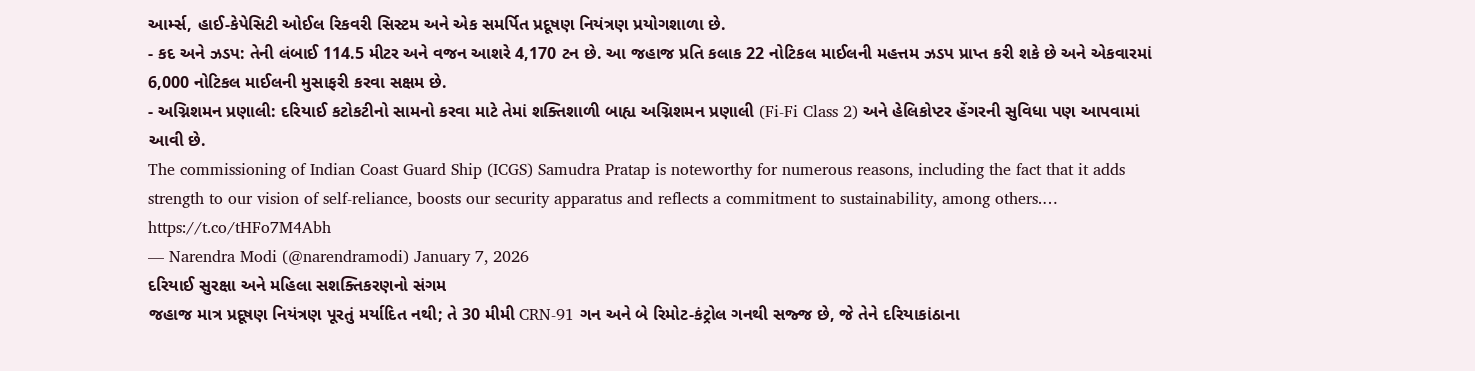આર્મ્સ, હાઈ-કેપેસિટી ઓઈલ રિકવરી સિસ્ટમ અને એક સમર્પિત પ્રદૂષણ નિયંત્રણ પ્રયોગશાળા છે.
- કદ અને ઝડપ: તેની લંબાઈ 114.5 મીટર અને વજન આશરે 4,170 ટન છે. આ જહાજ પ્રતિ કલાક 22 નોટિકલ માઈલની મહત્તમ ઝડપ પ્રાપ્ત કરી શકે છે અને એકવારમાં 6,000 નોટિકલ માઈલની મુસાફરી કરવા સક્ષમ છે.
- અગ્નિશમન પ્રણાલી: દરિયાઈ કટોકટીનો સામનો કરવા માટે તેમાં શક્તિશાળી બાહ્ય અગ્નિશમન પ્રણાલી (Fi-Fi Class 2) અને હેલિકોપ્ટર હેંગરની સુવિધા પણ આપવામાં આવી છે.
The commissioning of Indian Coast Guard Ship (ICGS) Samudra Pratap is noteworthy for numerous reasons, including the fact that it adds strength to our vision of self-reliance, boosts our security apparatus and reflects a commitment to sustainability, among others.… https://t.co/tHFo7M4Abh
— Narendra Modi (@narendramodi) January 7, 2026
દરિયાઈ સુરક્ષા અને મહિલા સશક્તિકરણનો સંગમ
જહાજ માત્ર પ્રદૂષણ નિયંત્રણ પૂરતું મર્યાદિત નથી; તે 30 મીમી CRN-91 ગન અને બે રિમોટ-કંટ્રોલ ગનથી સજ્જ છે, જે તેને દરિયાકાંઠાના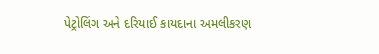પેટ્રોલિંગ અને દરિયાઈ કાયદાના અમલીકરણ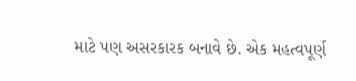માટે પણ અસરકારક બનાવે છે. એક મહત્વપૂર્ણ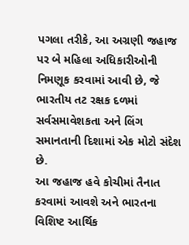પગલા તરીકે, આ અગ્રણી જહાજ પર બે મહિલા અધિકારીઓની નિમણૂક કરવામાં આવી છે, જે ભારતીય તટ રક્ષક દળમાં સર્વસમાવેશકતા અને લિંગ સમાનતાની દિશામાં એક મોટો સંદેશ છે.
આ જહાજ હવે કોચીમાં તૈનાત કરવામાં આવશે અને ભારતના વિશિષ્ટ આર્થિક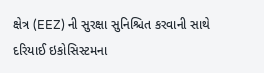ક્ષેત્ર (EEZ) ની સુરક્ષા સુનિશ્ચિત કરવાની સાથે દરિયાઈ ઇકોસિસ્ટમના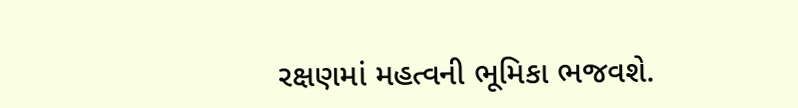રક્ષણમાં મહત્વની ભૂમિકા ભજવશે.